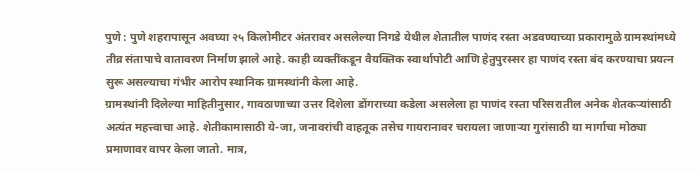पुणे : पुणे शहरापासून अवघ्या २५ किलोमीटर अंतरावर असलेल्या निगडे येथील शेतातील पाणंद रस्ता अडवण्याच्या प्रकारामुळे ग्रामस्थांमध्ये तीव्र संतापाचे वातावरण निर्माण झाले आहे. काही व्यक्तींकडून वैयक्तिक स्वार्थापोटी आणि हेतुपुरस्सर हा पाणंद रस्ता बंद करण्याचा प्रयत्न सुरू असल्याचा गंभीर आरोप स्थानिक ग्रामस्थांनी केला आहे.
ग्रामस्थांनी दिलेल्या माहितीनुसार, गावठाणाच्या उत्तर दिशेला डोंगराच्या कडेला असलेला हा पाणंद रस्ता परिसरातील अनेक शेतकऱ्यांसाठी अत्यंत महत्त्वाचा आहे. शेतीकामासाठी ये-जा, जनावरांची वाहतूक तसेच गायरानावर चरायला जाणाऱ्या गुरांसाठी या मार्गाचा मोठ्या प्रमाणावर वापर केला जातो. मात्र,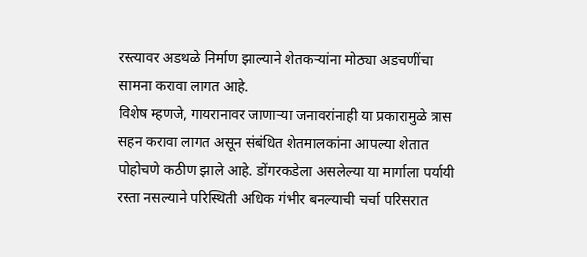रस्त्यावर अडथळे निर्माण झाल्याने शेतकऱ्यांना मोठ्या अडचणींचा सामना करावा लागत आहे.
विशेष म्हणजे, गायरानावर जाणाऱ्या जनावरांनाही या प्रकारामुळे त्रास सहन करावा लागत असून संबंधित शेतमालकांना आपल्या शेतात पोहोचणे कठीण झाले आहे. डोंगरकडेला असलेल्या या मार्गाला पर्यायी रस्ता नसल्याने परिस्थिती अधिक गंभीर बनल्याची चर्चा परिसरात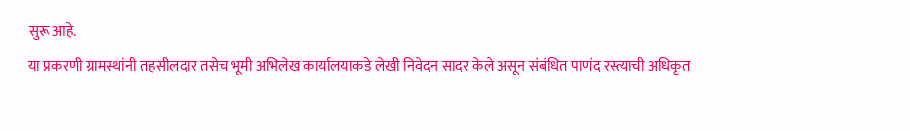सुरू आहे.
या प्रकरणी ग्रामस्थांनी तहसीलदार तसेच भूमी अभिलेख कार्यालयाकडे लेखी निवेदन सादर केले असून संबंधित पाणंद रस्त्याची अधिकृत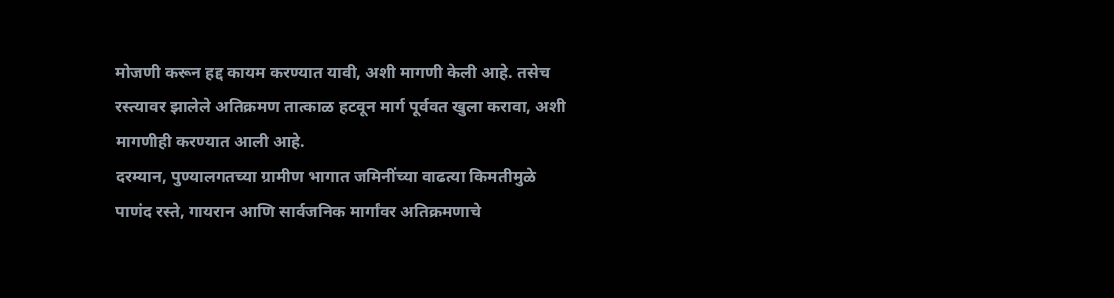मोजणी करून हद्द कायम करण्यात यावी, अशी मागणी केली आहे. तसेच रस्त्यावर झालेले अतिक्रमण तात्काळ हटवून मार्ग पूर्ववत खुला करावा, अशी मागणीही करण्यात आली आहे.
दरम्यान, पुण्यालगतच्या ग्रामीण भागात जमिनींच्या वाढत्या किमतीमुळे पाणंद रस्ते, गायरान आणि सार्वजनिक मार्गांवर अतिक्रमणाचे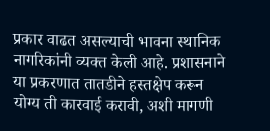प्रकार वाढत असल्याची भावना स्थानिक नागरिकांनी व्यक्त केली आहे. प्रशासनाने या प्रकरणात तातडीने हस्तक्षेप करून योग्य ती कारवाई करावी, अशी मागणी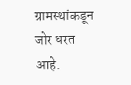ग्रामस्थांकडून जोर धरत आहे.